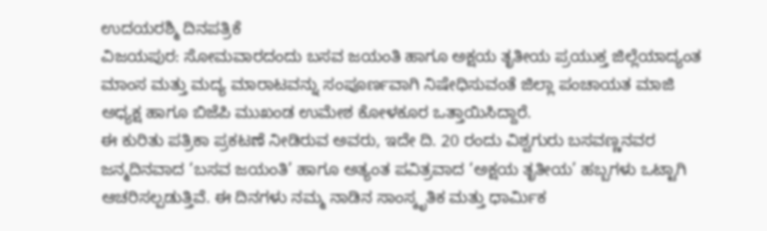ಉದಯರಶ್ಮಿ ದಿನಪತ್ರಿಕೆ
ವಿಜಯಪುರ: ಸೋಮವಾರದಂದು ಬಸವ ಜಯಂತಿ ಹಾಗೂ ಅಕ್ಷಯ ತೃತೀಯ ಪ್ರಯುಕ್ತ ಜಿಲ್ಲೆಯಾದ್ಯಂತ ಮಾಂಸ ಮತ್ತು ಮದ್ಯ ಮಾರಾಟವನ್ನು ಸಂಪೂರ್ಣವಾಗಿ ನಿಷೇಧಿಸುವಂತೆ ಜಿಲ್ಲಾ ಪಂಚಾಯತ ಮಾಜಿ ಅಧ್ಯಕ್ಷ ಹಾಗೂ ಬಿಜೆಪಿ ಮುಖಂಡ ಉಮೇಶ ಕೋಳಕೂರ ಒತ್ತಾಯಿಸಿದ್ದಾರೆ.
ಈ ಕುರಿತು ಪತ್ರಿಕಾ ಪ್ರಕಟಣೆ ನೀಡಿರುವ ಅವರು, ಇದೇ ದಿ. 20 ರಂದು ವಿಶ್ವಗುರು ಬಸವಣ್ಣನವರ ಜನ್ಮದಿನವಾದ ‘ಬಸವ ಜಯಂತಿ’ ಹಾಗೂ ಅತ್ಯಂತ ಪವಿತ್ರವಾದ ‘ಅಕ್ಷಯ ತೃತೀಯ’ ಹಬ್ಬಗಳು ಒಟ್ಟಾಗಿ ಆಚರಿಸಲ್ಪಡುತ್ತಿವೆ. ಈ ದಿನಗಳು ನಮ್ಮ ನಾಡಿನ ಸಾಂಸ್ಕೃತಿಕ ಮತ್ತು ಧಾರ್ಮಿಕ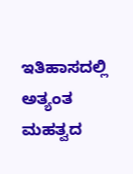ಇತಿಹಾಸದಲ್ಲಿ ಅತ್ಯಂತ ಮಹತ್ವದ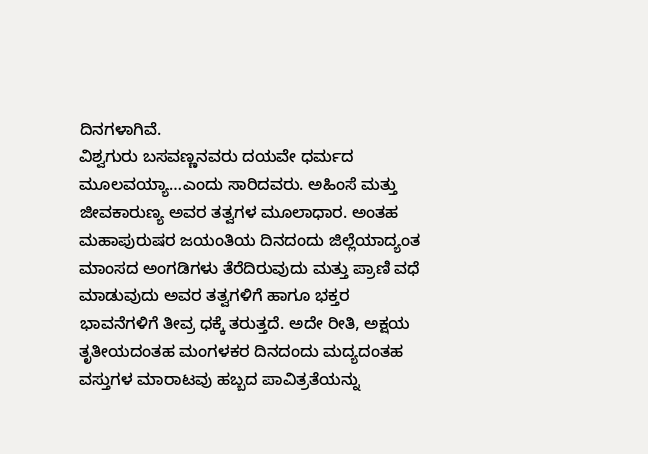ದಿನಗಳಾಗಿವೆ.
ವಿಶ್ವಗುರು ಬಸವಣ್ಣನವರು ದಯವೇ ಧರ್ಮದ ಮೂಲವಯ್ಯಾ…ಎಂದು ಸಾರಿದವರು. ಅಹಿಂಸೆ ಮತ್ತು ಜೀವಕಾರುಣ್ಯ ಅವರ ತತ್ವಗಳ ಮೂಲಾಧಾರ. ಅಂತಹ ಮಹಾಪುರುಷರ ಜಯಂತಿಯ ದಿನದಂದು ಜಿಲ್ಲೆಯಾದ್ಯಂತ ಮಾಂಸದ ಅಂಗಡಿಗಳು ತೆರೆದಿರುವುದು ಮತ್ತು ಪ್ರಾಣಿ ವಧೆ ಮಾಡುವುದು ಅವರ ತತ್ವಗಳಿಗೆ ಹಾಗೂ ಭಕ್ತರ ಭಾವನೆಗಳಿಗೆ ತೀವ್ರ ಧಕ್ಕೆ ತರುತ್ತದೆ. ಅದೇ ರೀತಿ, ಅಕ್ಷಯ ತೃತೀಯದಂತಹ ಮಂಗಳಕರ ದಿನದಂದು ಮದ್ಯದಂತಹ ವಸ್ತುಗಳ ಮಾರಾಟವು ಹಬ್ಬದ ಪಾವಿತ್ರತೆಯನ್ನು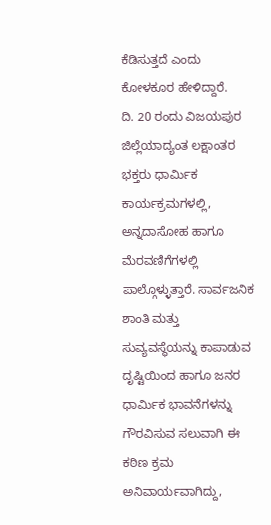ಕೆಡಿಸುತ್ತದೆ ಎಂದು ಕೋಳಕೂರ ಹೇಳಿದ್ದಾರೆ.
ದಿ. 20 ರಂದು ವಿಜಯಪುರ ಜಿಲ್ಲೆಯಾದ್ಯಂತ ಲಕ್ಷಾಂತರ ಭಕ್ತರು ಧಾರ್ಮಿಕ ಕಾರ್ಯಕ್ರಮಗಳಲ್ಲಿ, ಅನ್ನದಾಸೋಹ ಹಾಗೂ ಮೆರವಣಿಗೆಗಳಲ್ಲಿ ಪಾಲ್ಗೊಳ್ಳುತ್ತಾರೆ. ಸಾರ್ವಜನಿಕ ಶಾಂತಿ ಮತ್ತು ಸುವ್ಯವಸ್ಥೆಯನ್ನು ಕಾಪಾಡುವ ದೃಷ್ಟಿಯಿಂದ ಹಾಗೂ ಜನರ ಧಾರ್ಮಿಕ ಭಾವನೆಗಳನ್ನು ಗೌರವಿಸುವ ಸಲುವಾಗಿ ಈ ಕಠಿಣ ಕ್ರಮ ಅನಿವಾರ್ಯವಾಗಿದ್ದು,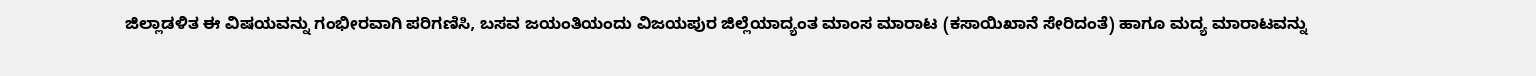ಜಿಲ್ಲಾಡಳಿತ ಈ ವಿಷಯವನ್ನು ಗಂಭೀರವಾಗಿ ಪರಿಗಣಿಸಿ, ಬಸವ ಜಯಂತಿಯಂದು ವಿಜಯಪುರ ಜಿಲ್ಲೆಯಾದ್ಯಂತ ಮಾಂಸ ಮಾರಾಟ (ಕಸಾಯಿಖಾನೆ ಸೇರಿದಂತೆ) ಹಾಗೂ ಮದ್ಯ ಮಾರಾಟವನ್ನು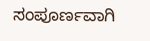ಸಂಪೂರ್ಣವಾಗಿ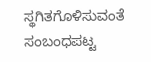ಸ್ಥಗಿತಗೊಳಿಸುವಂತೆ ಸಂಬಂಧಪಟ್ಟ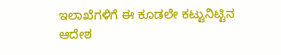ಇಲಾಖೆಗಳಿಗೆ ಈ ಕೂಡಲೇ ಕಟ್ಟುನಿಟ್ಟಿನ ಆದೇಶ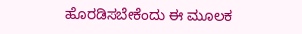ಹೊರಡಿಸಬೇಕೆಂದು ಈ ಮೂಲಕ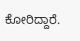ಕೋರಿದ್ದಾರೆ.